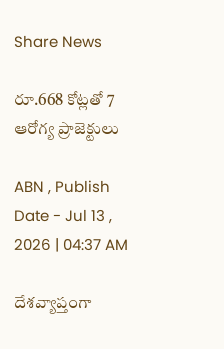Share News

రూ.668 కోట్లతో 7 ఆరోగ్య ప్రాజెక్టులు

ABN , Publish Date - Jul 13 , 2026 | 04:37 AM

దేశవ్యాప్తంగా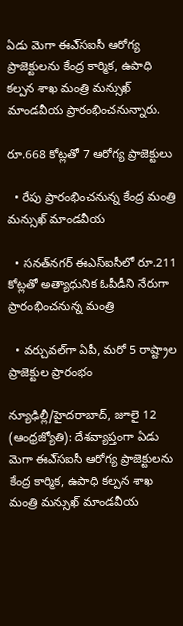ఏడు మెగా ఈఎ్‌సఐసీ ఆరోగ్య ప్రాజెక్టులను కేంద్ర కార్మిక, ఉపాధి కల్పన శాఖ మంత్రి మన్సుఖ్‌ మాండవీయ ప్రారంభించనున్నారు.

రూ.668 కోట్లతో 7 ఆరోగ్య ప్రాజెక్టులు

  • రేపు ప్రారంభించనున్న కేంద్ర మంత్రి మన్సుఖ్‌ మాండవీయ

  • సనత్‌నగర్‌ ఈఎస్ఐసీలో రూ.211 కోట్లతో అత్యాధునిక ఓపీడీని నేరుగా ప్రారంభించనున్న మంత్రి

  • వర్చువల్‌గా ఏపీ, మరో 5 రాష్ట్రాల ప్రాజెక్టుల ప్రారంభం

న్యూఢిల్లీ/హైదరాబాద్‌, జూలై 12 (ఆంధ్రజ్యోతి): దేశవ్యాప్తంగా ఏడు మెగా ఈఎ్‌సఐసీ ఆరోగ్య ప్రాజెక్టులను కేంద్ర కార్మిక, ఉపాధి కల్పన శాఖ మంత్రి మన్సుఖ్‌ మాండవీయ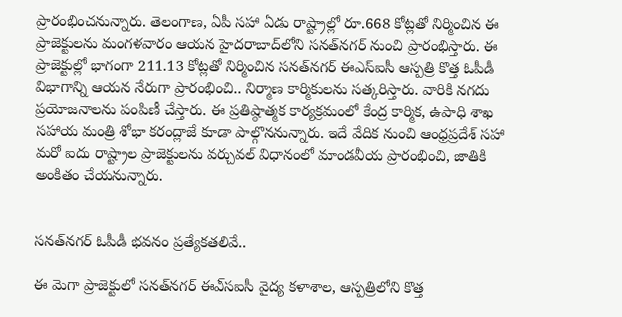ప్రారంభించనున్నారు. తెలంగాణ, ఏపీ సహా ఏడు రాష్ట్రాల్లో రూ.668 కోట్లతో నిర్మించిన ఈ ప్రాజెక్టులను మంగళవారం ఆయన హైదరాబాద్‌లోని సనత్‌నగర్‌ నుంచి ప్రారంభిస్తారు. ఈ ప్రాజెక్టుల్లో భాగంగా 211.13 కోట్లతో నిర్మించిన సనత్‌నగర్‌ ఈఎస్ఐసీ ఆస్పత్రి కొత్త ఓపీడీ విభాగాన్ని ఆయన నేరుగా ప్రారంభించి.. నిర్మాణ కార్మికులను సత్కరిస్తారు. వారికి నగదు ప్రయోజనాలను పంపిణీ చేస్తారు. ఈ ప్రతిష్ఠాత్మక కార్యక్రమంలో కేంద్ర కార్మిక, ఉపాధి శాఖ సహాయ మంత్రి శోభా కరంద్లాజే కూడా పాల్గొననున్నారు. ఇదే వేదిక నుంచి ఆంధ్రప్రదేశ్‌ సహా మరో ఐదు రాష్ట్రాల ప్రాజెక్టులను వర్చువల్‌ విధానంలో మాండవీయ ప్రారంభించి, జాతికి అంకితం చేయనున్నారు.


సనత్‌నగర్‌ ఓపీడీ భవనం ప్రత్యేకతలివే..

ఈ మెగా ప్రాజెక్టులో సనత్‌నగర్‌ ఈఎ్‌సఐసీ వైద్య కళాశాల, ఆస్పత్రిలోని కొత్త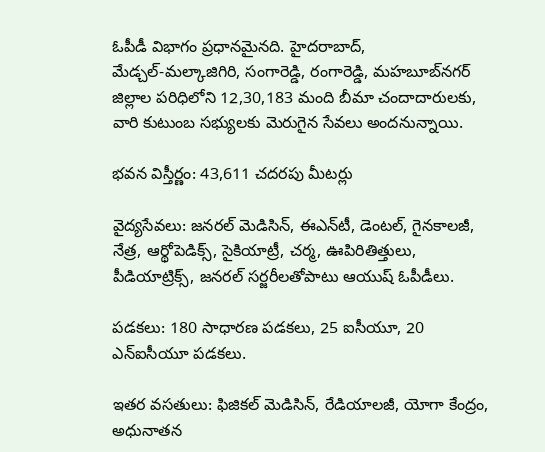ఓపీడీ విభాగం ప్రధానమైనది. హైదరాబాద్‌, మేడ్చల్‌-మల్కాజిగిరి, సంగారెడ్డి, రంగారెడ్డి, మహబూబ్‌నగర్‌ జిల్లాల పరిధిలోని 12,30,183 మంది బీమా చందాదారులకు, వారి కుటుంబ సభ్యులకు మెరుగైన సేవలు అందనున్నాయి.

భవన విస్తీర్ణం: 43,611 చదరపు మీటర్లు

వైద్యసేవలు: జనరల్‌ మెడిసిన్‌, ఈఎన్‌టీ, డెంటల్‌, గైనకాలజీ, నేత్ర, ఆర్థోపెడిక్స్‌, సైకియాట్రీ, చర్మ, ఊపిరితిత్తులు, పీడియాట్రిక్స్‌, జనరల్‌ సర్జరీలతోపాటు ఆయుష్‌ ఓపీడీలు.

పడకలు: 180 సాధారణ పడకలు, 25 ఐసీయూ, 20 ఎన్‌ఐసీయూ పడకలు.

ఇతర వసతులు: ఫిజికల్‌ మెడిసిన్‌, రేడియాలజీ, యోగా కేంద్రం, అధునాతన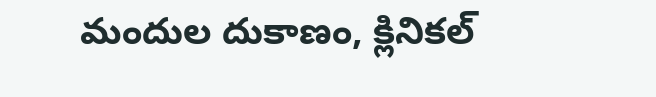మందుల దుకాణం, క్లినికల్‌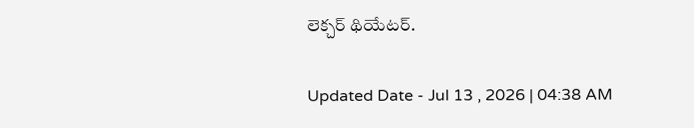లెక్చర్‌ థియేటర్‌.

Updated Date - Jul 13 , 2026 | 04:38 AM